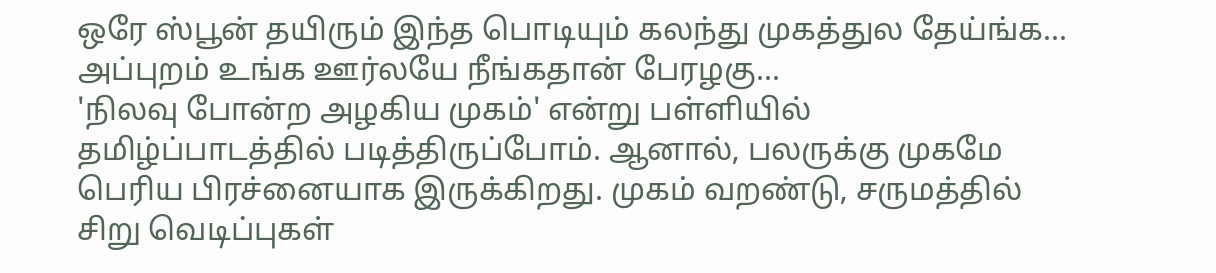ஒரே ஸ்பூன் தயிரும் இந்த பொடியும் கலந்து முகத்துல தேய்ங்க... அப்புறம் உங்க ஊர்லயே நீங்கதான் பேரழகு...
'நிலவு போன்ற அழகிய முகம்' என்று பள்ளியில் தமிழ்ப்பாடத்தில் படித்திருப்போம். ஆனால், பலருக்கு முகமே பெரிய பிரச்னையாக இருக்கிறது. முகம் வறண்டு, சருமத்தில் சிறு வெடிப்புகள்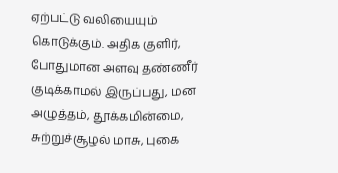ஏற்பட்டு வலியையும் கொடுக்கும். அதிக குளிர், போதுமான அளவு தண்ணீர் குடிக்காமல் இருப்பது, மன அழுத்தம், தூக்கமின்மை, சுற்றுச்சூழல் மாசு, புகை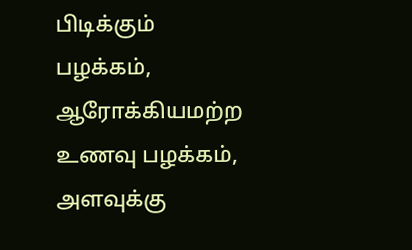பிடிக்கும் பழக்கம், ஆரோக்கியமற்ற உணவு பழக்கம், அளவுக்கு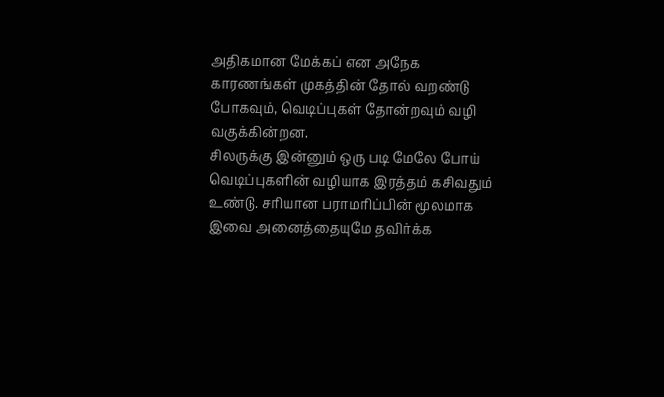அதிகமான மேக்கப் என அநேக காரணங்கள் முகத்தின் தோல் வறண்டு போகவும், வெடிப்புகள் தோன்றவும் வழி வகுக்கின்றன.
சிலருக்கு இன்னும் ஒரு படி மேலே போய் வெடிப்புகளின் வழியாக இரத்தம் கசிவதும் உண்டு. சரியான பராமரிப்பின் மூலமாக இவை அனைத்தையுமே தவிர்க்க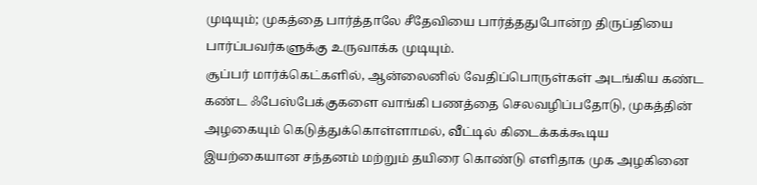முடியும்; முகத்தை பார்த்தாலே சீதேவியை பார்த்ததுபோன்ற திருப்தியை பார்ப்பவர்களுக்கு உருவாக்க முடியும்.
சூப்பர் மார்க்கெட்களில், ஆன்லைனில் வேதிப்பொருள்கள் அடங்கிய கண்ட கண்ட ஃபேஸ்பேக்குகளை வாங்கி பணத்தை செலவழிப்பதோடு, முகத்தின் அழகையும் கெடுத்துக்கொள்ளாமல், வீட்டில் கிடைக்கக்கூடிய இயற்கையான சந்தனம் மற்றும் தயிரை கொண்டு எளிதாக முக அழகினை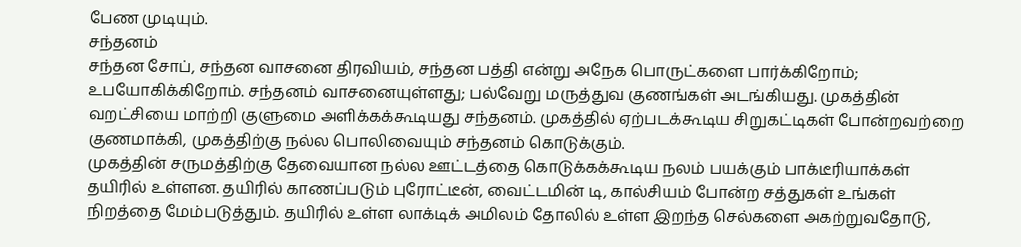பேண முடியும்.
சந்தனம்
சந்தன சோப், சந்தன வாசனை திரவியம், சந்தன பத்தி என்று அநேக பொருட்களை பார்க்கிறோம்; உபயோகிக்கிறோம். சந்தனம் வாசனையுள்ளது; பல்வேறு மருத்துவ குணங்கள் அடங்கியது. முகத்தின் வறட்சியை மாற்றி குளுமை அளிக்கக்கூடியது சந்தனம். முகத்தில் ஏற்படக்கூடிய சிறுகட்டிகள் போன்றவற்றை குணமாக்கி, முகத்திற்கு நல்ல பொலிவையும் சந்தனம் கொடுக்கும்.
முகத்தின் சருமத்திற்கு தேவையான நல்ல ஊட்டத்தை கொடுக்கக்கூடிய நலம் பயக்கும் பாக்டீரியாக்கள் தயிரில் உள்ளன. தயிரில் காணப்படும் புரோட்டீன், வைட்டமின் டி, கால்சியம் போன்ற சத்துகள் உங்கள் நிறத்தை மேம்படுத்தும். தயிரில் உள்ள லாக்டிக் அமிலம் தோலில் உள்ள இறந்த செல்களை அகற்றுவதோடு,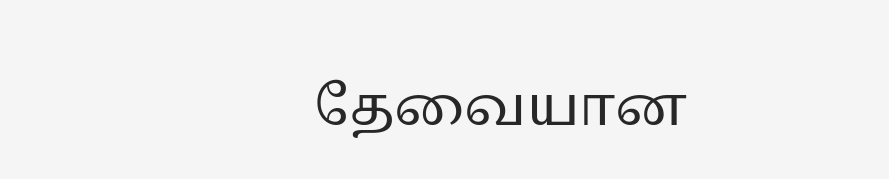தேவையான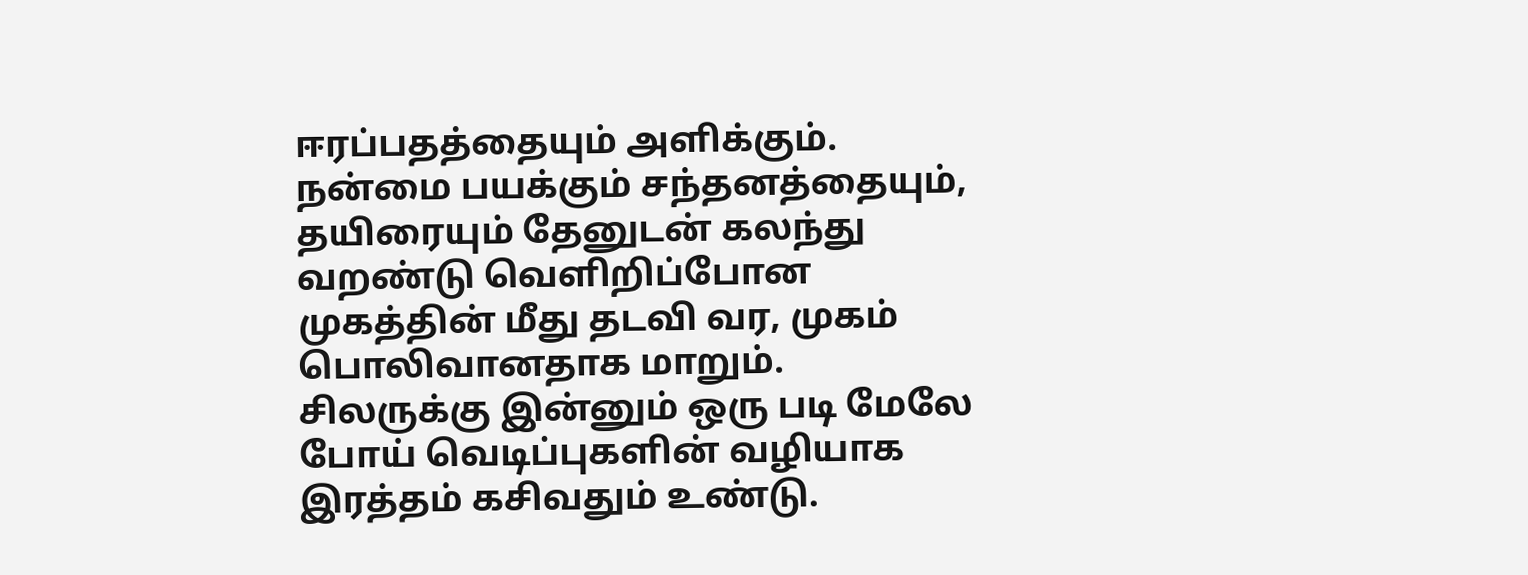ஈரப்பதத்தையும் அளிக்கும்.
நன்மை பயக்கும் சந்தனத்தையும், தயிரையும் தேனுடன் கலந்து வறண்டு வெளிறிப்போன முகத்தின் மீது தடவி வர, முகம் பொலிவானதாக மாறும்.
சிலருக்கு இன்னும் ஒரு படி மேலே போய் வெடிப்புகளின் வழியாக இரத்தம் கசிவதும் உண்டு.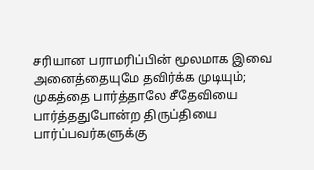சரியான பராமரிப்பின் மூலமாக இவை அனைத்தையுமே தவிர்க்க முடியும்; முகத்தை பார்த்தாலே சீதேவியை பார்த்ததுபோன்ற திருப்தியை பார்ப்பவர்களுக்கு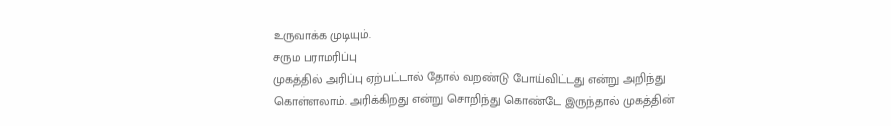உருவாக்க முடியும்.
சரும பராமரிப்பு
முகத்தில் அரிப்பு ஏற்பட்டால் தோல் வறண்டு போய்விட்டது என்று அறிந்து கொள்ளலாம். அரிக்கிறது என்று சொறிந்து கொண்டே இருந்தால் முகத்தின்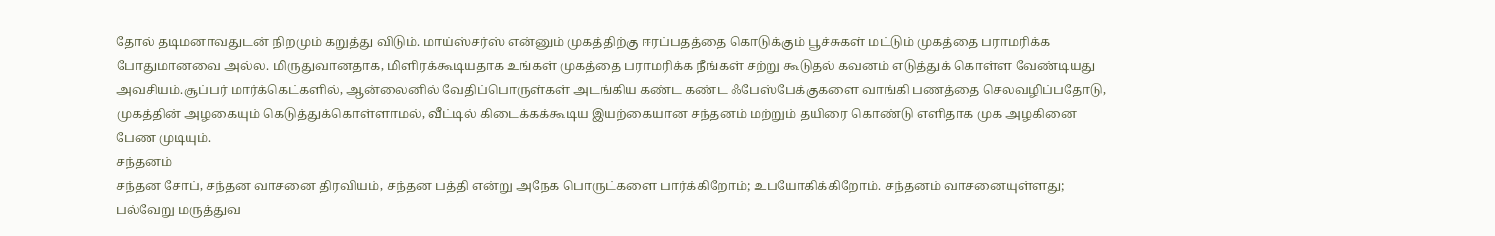தோல் தடிமனாவதுடன் நிறமும் கறுத்து விடும். மாய்ஸ்சர்ஸ் என்னும் முகத்திற்கு ஈரப்பதத்தை கொடுக்கும் பூச்சுகள் மட்டும் முகத்தை பராமரிக்க போதுமானவை அல்ல. மிருதுவானதாக, மிளிரக்கூடியதாக உங்கள் முகத்தை பராமரிக்க நீங்கள் சற்று கூடுதல் கவனம் எடுத்துக் கொள்ள வேண்டியது அவசியம்.சூப்பர் மார்க்கெட்களில், ஆன்லைனில் வேதிப்பொருள்கள் அடங்கிய கண்ட கண்ட ஃபேஸ்பேக்குகளை வாங்கி பணத்தை செலவழிப்பதோடு, முகத்தின் அழகையும் கெடுத்துக்கொள்ளாமல், வீட்டில் கிடைக்கக்கூடிய இயற்கையான சந்தனம் மற்றும் தயிரை கொண்டு எளிதாக முக அழகினை பேண முடியும்.
சந்தனம்
சந்தன சோப், சந்தன வாசனை திரவியம், சந்தன பத்தி என்று அநேக பொருட்களை பார்க்கிறோம்; உபயோகிக்கிறோம். சந்தனம் வாசனையுள்ளது; பல்வேறு மருத்துவ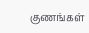குணங்கள்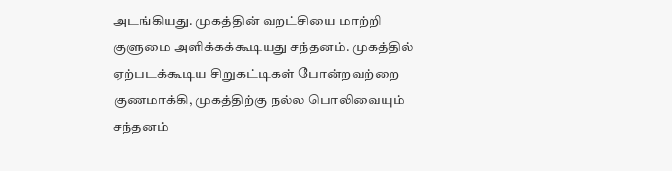அடங்கியது. முகத்தின் வறட்சியை மாற்றி குளுமை அளிக்கக்கூடியது சந்தனம். முகத்தில் ஏற்படக்கூடிய சிறுகட்டிகள் போன்றவற்றை குணமாக்கி, முகத்திற்கு நல்ல பொலிவையும் சந்தனம்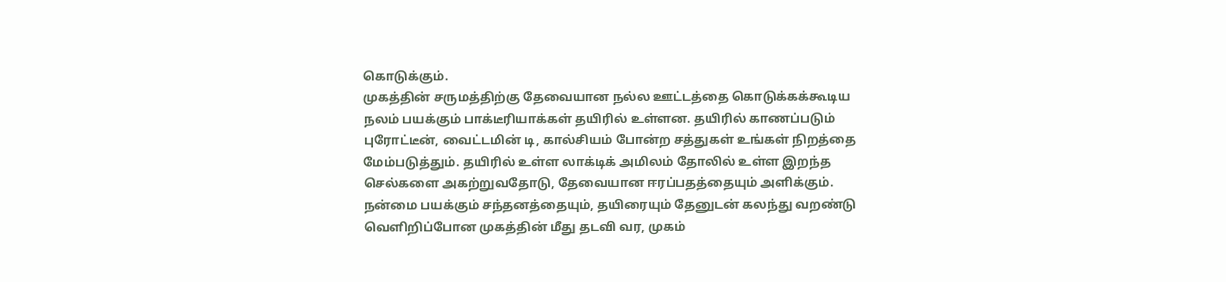கொடுக்கும்.
முகத்தின் சருமத்திற்கு தேவையான நல்ல ஊட்டத்தை கொடுக்கக்கூடிய நலம் பயக்கும் பாக்டீரியாக்கள் தயிரில் உள்ளன. தயிரில் காணப்படும் புரோட்டீன், வைட்டமின் டி, கால்சியம் போன்ற சத்துகள் உங்கள் நிறத்தை மேம்படுத்தும். தயிரில் உள்ள லாக்டிக் அமிலம் தோலில் உள்ள இறந்த செல்களை அகற்றுவதோடு, தேவையான ஈரப்பதத்தையும் அளிக்கும்.
நன்மை பயக்கும் சந்தனத்தையும், தயிரையும் தேனுடன் கலந்து வறண்டு வெளிறிப்போன முகத்தின் மீது தடவி வர, முகம்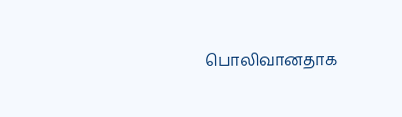பொலிவானதாக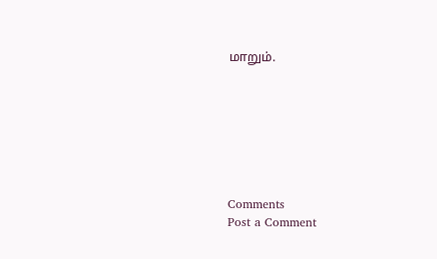மாறும்.







Comments
Post a Comment